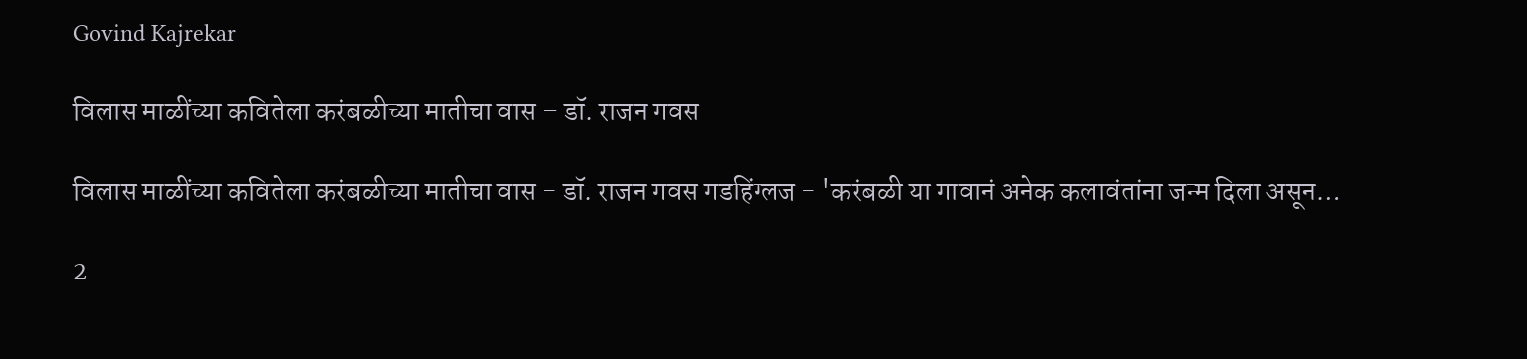Govind Kajrekar

विलास माळींच्या कवितेला करंबळीच्या मातीचा वास – डॉ. राजन गवस

विलास माळींच्या कवितेला करंबळीच्या मातीचा वास - डॉ. राजन गवस गडहिंग्लज - 'करंबळी या गावानं अनेक कलावंतांना जन्म दिला असून…

2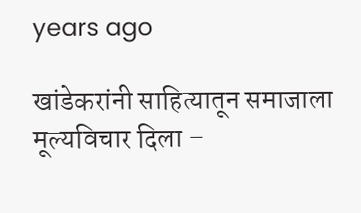years ago

खांडेकरांनी साहित्‍यातून समाजाला मूल्‍यविचार दिला –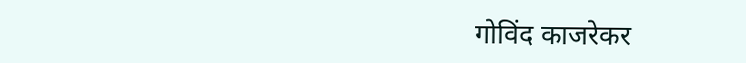गोविंद काजरेकर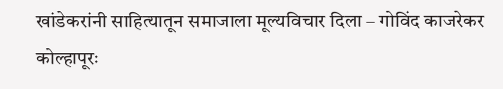खांडेकरांनी साहित्‍यातून समाजाला मूल्‍यविचार दिला – गोविंद काजरेकर कोल्हापूरः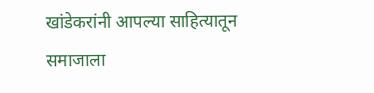खांडेकरांनी आपल्‍या साहित्‍यातून समाजाला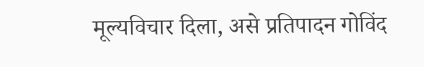मूल्‍यविचार दिला, असे प्रतिपादन गोविंद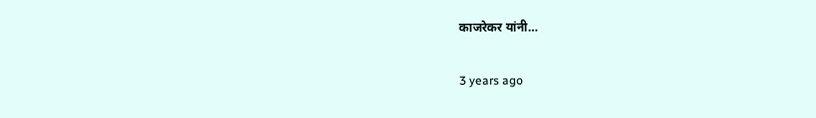काजरेकर यांनी…

3 years ago